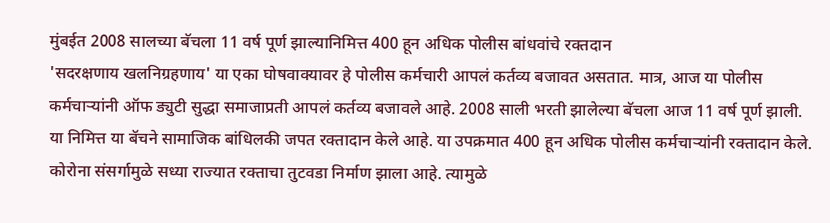मुंबईत 2008 सालच्या बॅचला 11 वर्ष पूर्ण झाल्यानिमित्त 400 हून अधिक पोलीस बांधवांचे रक्तदान
'सदरक्षणाय खलनिग्रहणाय' या एका घोषवाक्यावर हे पोलीस कर्मचारी आपलं कर्तव्य बजावत असतात. मात्र, आज या पोलीस कर्मचाऱ्यांनी ऑफ ड्युटी सुद्धा समाजाप्रती आपलं कर्तव्य बजावले आहे. 2008 साली भरती झालेल्या बॅचला आज 11 वर्ष पूर्ण झाली. या निमित्त या बॅचने सामाजिक बांधिलकी जपत रक्तादान केले आहे. या उपक्रमात 400 हून अधिक पोलीस कर्मचाऱ्यांनी रक्तादान केले. कोरोना संसर्गामुळे सध्या राज्यात रक्ताचा तुटवडा निर्माण झाला आहे. त्यामुळे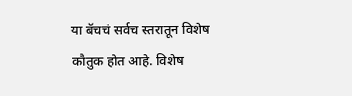या बॅचचं सर्वच स्तरातून विशेष कौतुक होत आहे. विशेष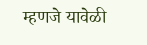म्हणजे यावेळी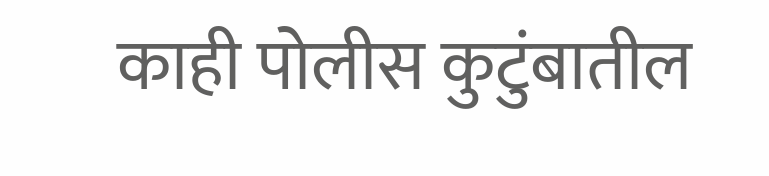काही पोलीस कुटुंबातील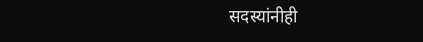सदस्यांनीही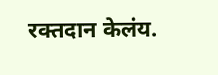रक्तदान केलंय.